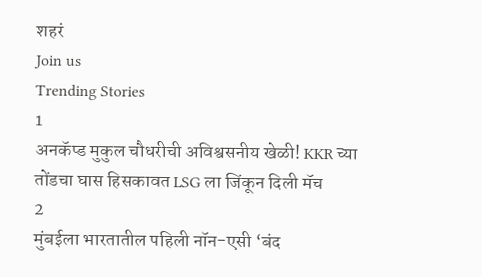शहरं
Join us
Trending Stories
1
अनकॅप्ड मुकुल चौधरीची अविश्वसनीय खेळी! KKR च्या तोंडचा घास हिसकावत LSG ला जिंकून दिली मॅच
2
मुंबईला भारतातील पहिली नॉन-एसी ‘बंद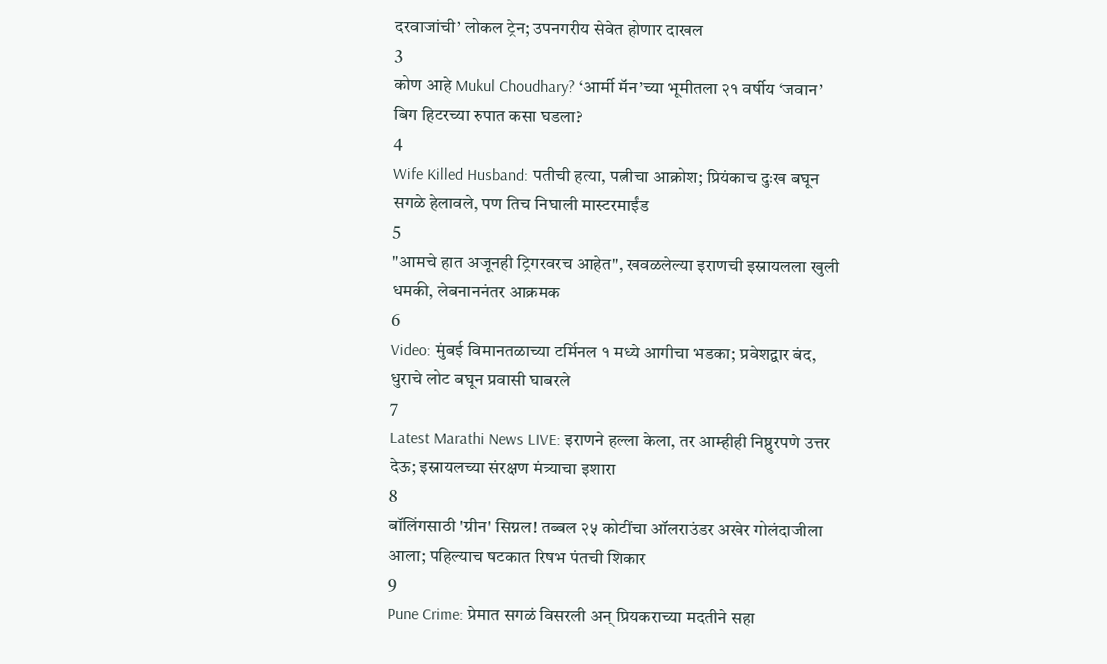दरवाजांची’ लोकल ट्रेन; उपनगरीय सेवेत होणार दाखल
3
कोण आहे Mukul Choudhary? ‘आर्मी मॅन’च्या भूमीतला २१ वर्षीय ‘जवान’ बिग हिटरच्या रुपात कसा घडला?
4
Wife Killed Husband: पतीची हत्या, पत्नीचा आक्रोश; प्रियंकाच दुःख बघून सगळे हेलावले, पण तिच निघाली मास्टरमाईंड
5
"आमचे हात अजूनही ट्रिगरवरच आहेत", खवळलेल्या इराणची इस्रायलला खुली धमकी, लेबनाननंतर आक्रमक
6
Video: मुंबई विमानतळाच्या टर्मिनल १ मध्ये आगीचा भडका; प्रवेशद्वार बंद, धुराचे लोट बघून प्रवासी घाबरले
7
Latest Marathi News LIVE: इराणने हल्ला केला, तर आम्हीही निष्ठुरपणे उत्तर देऊ; इस्रायलच्या संरक्षण मंत्र्याचा इशारा
8
बॉलिंगसाठी 'ग्रीन' सिग्नल! तब्बल २५ कोटींचा ऑलराउंडर अखेर गोलंदाजीला आला; पहिल्याच षटकात रिषभ पंतची शिकार
9
Pune Crime: प्रेमात सगळं विसरली अन् प्रियकराच्या मदतीने सहा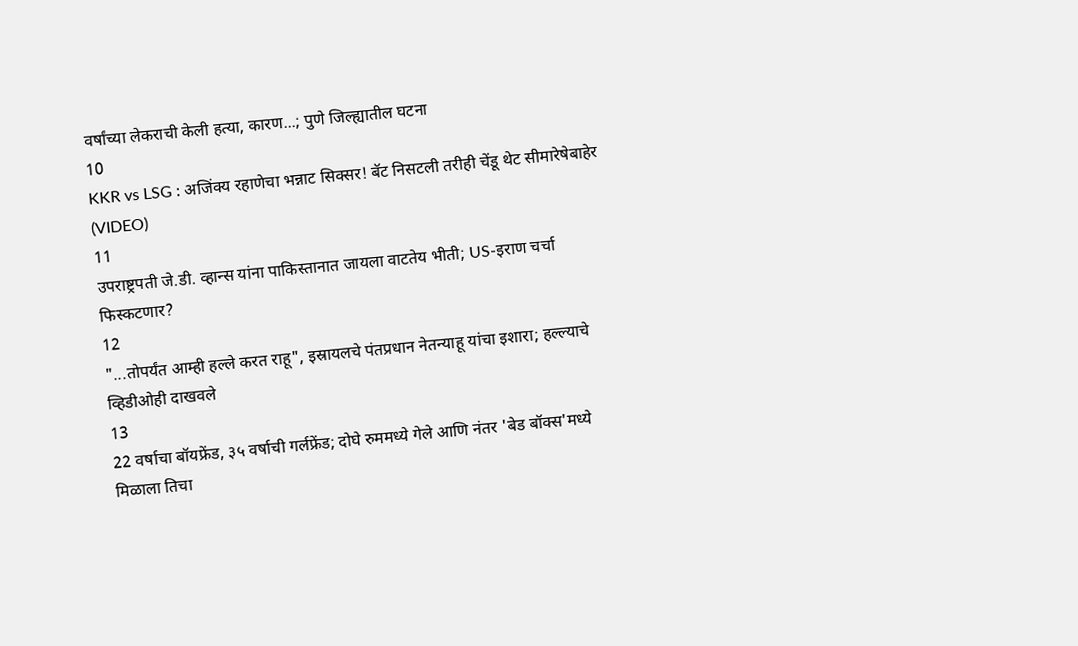वर्षांच्या लेकराची केली हत्या, कारण...; पुणे जिल्ह्यातील घटना
10
KKR vs LSG : अजिंक्य रहाणेचा भन्नाट सिक्सर! बॅट निसटली तरीही चेंडू थेट सीमारेषेबाहेर (VIDEO)
11
उपराष्ट्रपती जे.डी. व्हान्स यांना पाकिस्तानात जायला वाटतेय भीती; US-इराण चर्चा फिस्कटणार?
12
"...तोपर्यंत आम्ही हल्ले करत राहू", इस्रायलचे पंतप्रधान नेतन्याहू यांचा इशारा; हल्ल्याचे व्हिडीओही दाखवले
13
22 वर्षाचा बॉयफ्रेंड, ३५ वर्षाची गर्लफ्रेंड; दोघे रुममध्ये गेले आणि नंतर 'बेड बॉक्स'मध्ये मिळाला तिचा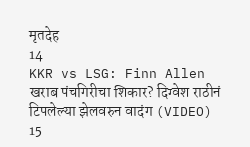मृतदेह
14
KKR vs LSG: Finn Allen खराब पंचगिरीचा शिकार? दिग्वेश राठीनं टिपलेल्या झेलवरुन वादंग (VIDEO)
15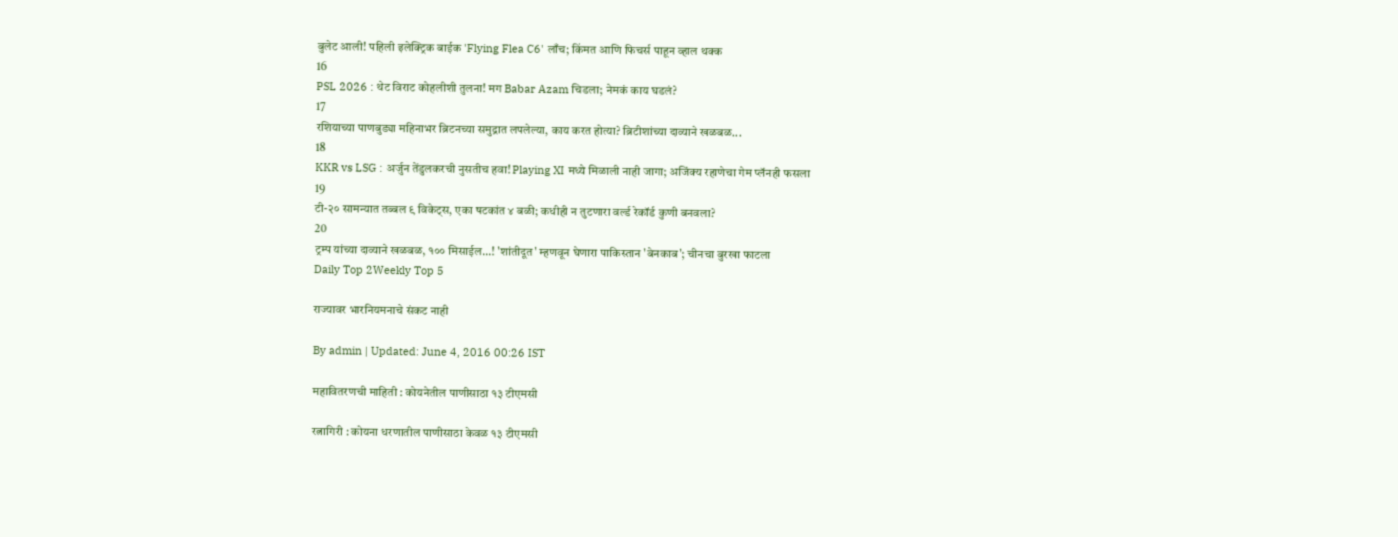बुलेट आली! पहिली इलेक्ट्रिक बाईक 'Flying Flea C6' लाँच; किंमत आणि फिचर्स पाहून व्हाल थक्क
16
PSL 2026 : थेट विराट कोहलीशी तुलना! मग Babar Azam चिडला; नेमकं काय घडलं?
17
रशियाच्या पाणबुड्या महिनाभर ब्रिटनच्या समुद्रात लपलेल्या, काय करत होत्या? ब्रिटीशांच्या दाव्याने खळबळ...
18
KKR vs LSG : अर्जुन तेंडुलकरची नुसतीच हवा! Playing XI मध्ये मिळाली नाही जागा; अजिंक्य रहाणेचा गेम प्लॅनही फसला
19
टी-२० सामन्यात तब्बल ९ विकेट्स, एका षटकांत ४ बळी; कधीही न तुटणारा वर्ल्ड रेकॉर्ड कुणी बनवला?
20
ट्रम्प यांच्या दाव्याने खळबळ, १०० मिसाईल...! 'शांतीदूत' म्हणवून घेणारा पाकिस्तान 'बेनकाब'; चीनचा बुरखा फाटला
Daily Top 2Weekly Top 5

राज्यावर भारनियमनाचे संकट नाही

By admin | Updated: June 4, 2016 00:26 IST

महावितरणची माहिती : कोयनेतील पाणीसाठा १३ टीएमसी

रत्नागिरी : कोयना धरणातील पाणीसाठा केवळ १३ टीएमसी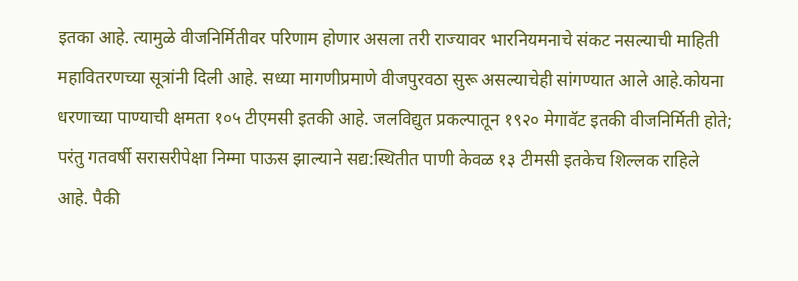इतका आहे. त्यामुळे वीजनिर्मितीवर परिणाम होणार असला तरी राज्यावर भारनियमनाचे संकट नसल्याची माहिती महावितरणच्या सूत्रांनी दिली आहे. सध्या मागणीप्रमाणे वीजपुरवठा सुरू असल्याचेही सांगण्यात आले आहे.कोयना धरणाच्या पाण्याची क्षमता १०५ टीएमसी इतकी आहे. जलविद्युत प्रकल्पातून १९२० मेगावॅट इतकी वीजनिर्मिती होते; परंतु गतवर्षी सरासरीपेक्षा निम्मा पाऊस झाल्याने सद्य:स्थितीत पाणी केवळ १३ टीमसी इतकेच शिल्लक राहिले आहे. पैकी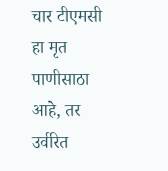चार टीएमसी हा मृत पाणीसाठा आहे, तर उर्वरित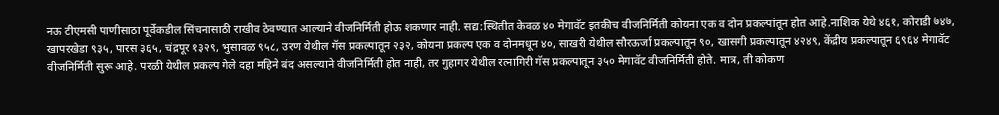नऊ टीएमसी पाणीसाठा पूर्वेकडील सिंचनासाठी राखीव ठेवण्यात आल्याने वीजनिर्मिती होऊ शकणार नाही. सद्य:स्थितीत केवळ ४० मेगावॅट इतकीच वीजनिर्मिती कोयना एक व दोन प्रकल्पांतून होत आहे.नाशिक येथे ४६१, कोराडी ७४७, खापरखेडा ९३५, पारस ३६५, चंद्रपूर १३२९, भुसावळ ९५८, उरण येथील गॅस प्रकल्पातून २३२, कोयना प्रकल्प एक व दोनमधून ४०, साखरी येथील सौरऊर्जा प्रकल्पातून ९०, खासगी प्रकल्पातून ४२४९, केंद्रीय प्रकल्पातून ६९६४ मेगावॅट वीजनिर्मिती सुरू आहे. परळी येथील प्रकल्प गेले दहा महिने बंद असल्याने वीजनिर्मिती होत नाही, तर गुहागर येथील रत्नागिरी गॅस प्रकल्पातून ३५० मेगावॅट वीजनिर्मिती होते. मात्र, ती कोकण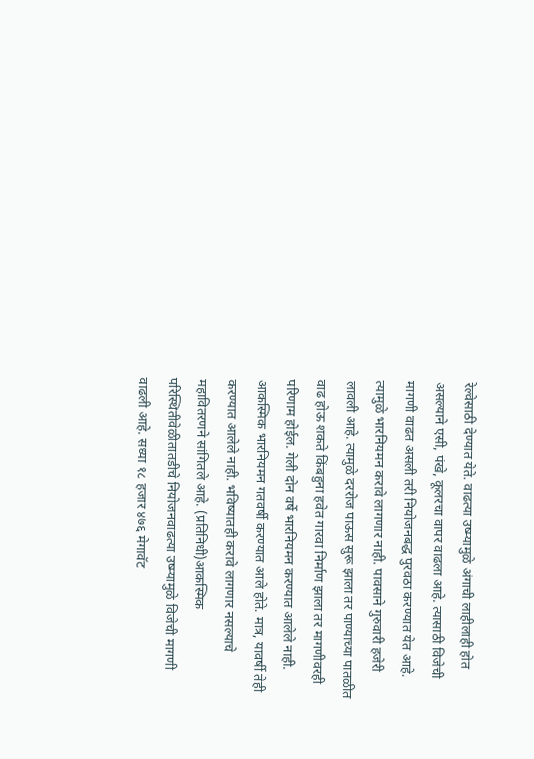रेल्वेसाठी देण्यात येते. वाढत्या उष्म्यामुळे अंगाची लाहीलाही होत असल्याने एसी, पंखे, कूलरचा वापर वाढला आहे. त्यासाठी विजेची मागणी वाढत असली तरी नियोजनबद्ध पुरवठा करण्यात येत आहे. त्यामुळे भारनियमन करावे लागणार नाही. पावसाने गुरुवारी हजेरी लावली आहे. त्यामुळे दररोज पाऊस सुरू झाला तर पाण्याच्या पातळीत वाढ होऊ शकते किंबहुना हवेत गारवा निर्माण झाला तर मागणीवरही परिणाम होईल. गेली दोन वर्षे भारनियमन करण्यात आलेले नाही. आकस्मिक भारनियमन गतवर्षी करण्यात आले होते. मात्र, यावर्षी तेही करण्यात आलेले नाही. भविष्यातही करावे लागणार नसल्याचे महावितरणने सांगितले आहे. (प्रतिनिधी)आकस्मिक परिस्थितीवेळीतातडीचे नियोजनवाढत्या उष्म्यामुळे विजेची मागणी वाढली आहे. सध्या १८ हजार ४७६ मेगावॅट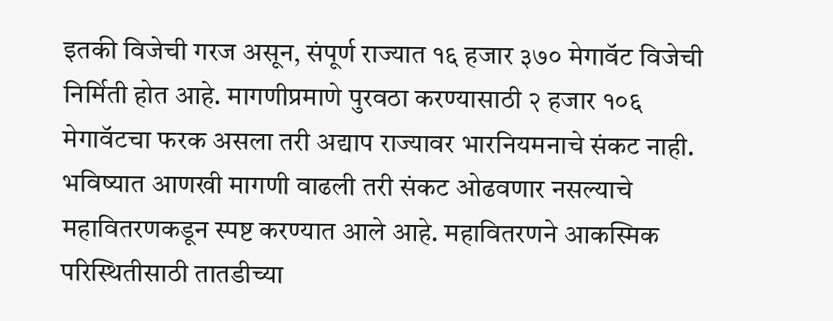इतकी विजेची गरज असून, संपूर्ण राज्यात १६ हजार ३७० मेगावॅट विजेची निर्मिती होत आहे. मागणीप्रमाणे पुरवठा करण्यासाठी २ हजार १०६ मेगावॅटचा फरक असला तरी अद्याप राज्यावर भारनियमनाचे संकट नाही. भविष्यात आणखी मागणी वाढली तरी संकट ओढवणार नसल्याचे महावितरणकडून स्पष्ट करण्यात आले आहे. महावितरणने आकस्मिक परिस्थितीसाठी तातडीच्या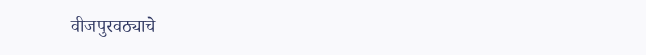वीजपुरवठ्याचे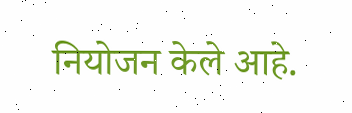नियोजन केले आहे.